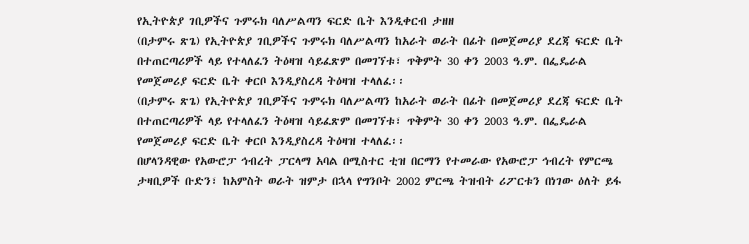የኢትዮጵያ ገቢዎችና ጉምሩክ ባለሥልጣን ፍርድ ቤት እንዲቀርብ ታዘዘ
(በታምሩ ጽጌ) የኢትዮጵያ ገቢዎችና ጉምሩክ ባለሥልጣን ከአራት ወራት በፊት በመጀመሪያ ደረጃ ፍርድ ቤት በተጠርጣሪዎች ላይ የተላለፈን ትዕዛዝ ሳይፈጽም በመገኘቱ፣ ጥቅምት 30 ቀን 2003 ዓ.ም. በፌዴራል የመጀመሪያ ፍርድ ቤት ቀርቦ እንዲያስረዳ ትዕዛዝ ተላለፈ፡፡
(በታምሩ ጽጌ) የኢትዮጵያ ገቢዎችና ጉምሩክ ባለሥልጣን ከአራት ወራት በፊት በመጀመሪያ ደረጃ ፍርድ ቤት በተጠርጣሪዎች ላይ የተላለፈን ትዕዛዝ ሳይፈጽም በመገኘቱ፣ ጥቅምት 30 ቀን 2003 ዓ.ም. በፌዴራል የመጀመሪያ ፍርድ ቤት ቀርቦ እንዲያስረዳ ትዕዛዝ ተላለፈ፡፡
በሆላንዳዊው የአውሮፓ ኅብረት ፓርላማ አባል በሚስተር ቲዝ በርማን የተመራው የአውሮፓ ኅብረት የምርጫ ታዛቢዎች ቡድን፣ ከአምስት ወራት ዝምታ በኋላ የግንቦት 2002 ምርጫ ትዝብት ሪፖርቱን በነገው ዕለት ይፋ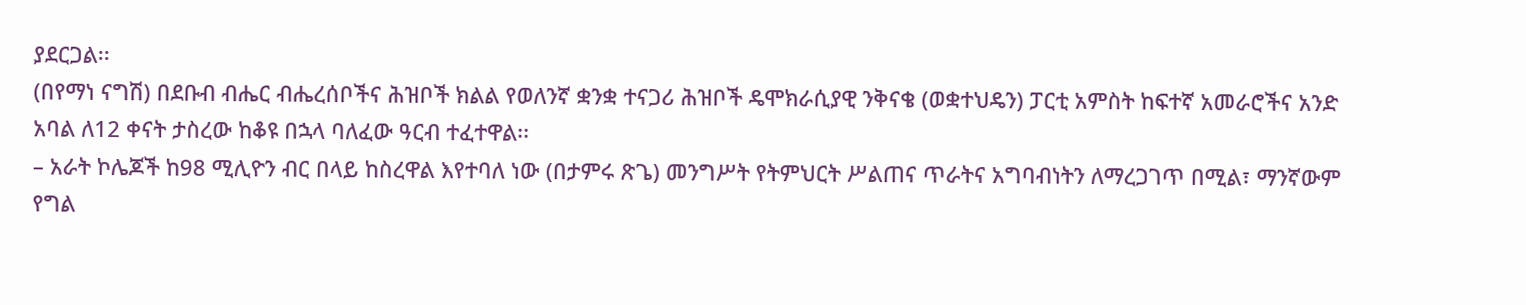ያደርጋል፡፡
(በየማነ ናግሽ) በደቡብ ብሔር ብሔረሰቦችና ሕዝቦች ክልል የወለንኛ ቋንቋ ተናጋሪ ሕዝቦች ዴሞክራሲያዊ ንቅናቄ (ወቋተህዴን) ፓርቲ አምስት ከፍተኛ አመራሮችና አንድ አባል ለ12 ቀናት ታስረው ከቆዩ በኋላ ባለፈው ዓርብ ተፈተዋል፡፡
– አራት ኮሌጆች ከ98 ሚሊዮን ብር በላይ ከስረዋል እየተባለ ነው (በታምሩ ጽጌ) መንግሥት የትምህርት ሥልጠና ጥራትና አግባብነትን ለማረጋገጥ በሚል፣ ማንኛውም የግል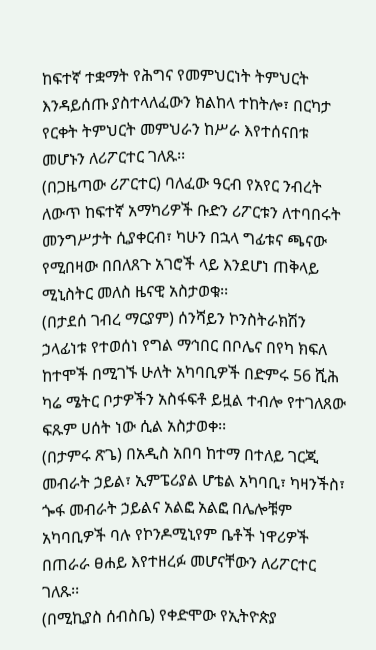ከፍተኛ ተቋማት የሕግና የመምህርነት ትምህርት እንዳይሰጡ ያስተላለፈውን ክልከላ ተከትሎ፣ በርካታ የርቀት ትምህርት መምህራን ከሥራ እየተሰናበቱ መሆኑን ለሪፖርተር ገለጹ፡፡
(በጋዜጣው ሪፖርተር) ባለፈው ዓርብ የአየር ንብረት ለውጥ ከፍተኛ አማካሪዎች ቡድን ሪፖርቱን ለተባበሩት መንግሥታት ሲያቀርብ፣ ካሁን በኋላ ግፊቱና ጫናው የሚበዛው በበለጸጉ አገሮች ላይ እንደሆነ ጠቅላይ ሚኒስትር መለስ ዜናዊ አስታወቁ፡፡
(በታደሰ ገብረ ማርያም) ሰንሻይን ኮንስትራክሽን ኃላፊነቱ የተወሰነ የግል ማኅበር በቦሌና በየካ ክፍለ ከተሞች በሚገኙ ሁለት አካባቢዎች በድምሩ 56 ሺሕ ካሬ ሜትር ቦታዎችን አስፋፍቶ ይዟል ተብሎ የተገለጸው ፍጹም ሀሰት ነው ሲል አስታወቀ፡፡
(በታምሩ ጽጌ) በአዲስ አበባ ከተማ በተለይ ገርጂ መብራት ኃይል፣ ኢምፔሪያል ሆቴል አካባቢ፣ ካዛንችስ፣ ጐፋ መብራት ኃይልና አልፎ አልፎ በሌሎቹም አካባቢዎች ባሉ የኮንዶሚኒየም ቤቶች ነዋሪዎች በጠራራ ፀሐይ እየተዘረፉ መሆናቸውን ለሪፖርተር ገለጹ፡፡
(በሚኪያስ ሰብስቤ) የቀድሞው የኢትዮጵያ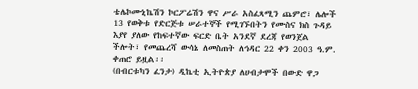ቴሌኮሙኒኬሽን ኮርፖሬሽን ዋና ሥራ አስፈጻሚን ጨምሮ፣ ሌሎች 13 የወቅቱ የድርጅቱ ሠራተኞች የሚገኙበትን የሙስና ክስ ጉዳይ እያየ ያለው የከፍተኛው ፍርድ ቤት አንደኛ ደረጃ የወንጀል ችሎት፣ የመጨረሻ ውሳኔ ለመስጠት ለኅዳር 22 ቀን 2003 ዓ.ም. ቀጠሮ ይዟል፡፡
(በብርቱካን ፈንታ) ዲኬቲ ኢትዮጵያ ለሀብታሞች በውድ ዋጋ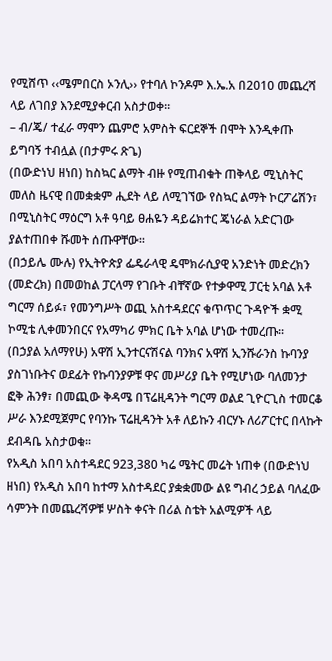የሚሸጥ ‹‹ሜምበርስ ኦንሊ›› የተባለ ኮንዶም እ.ኤ.አ በ2010 መጨረሻ ላይ ለገበያ እንደሚያቀርብ አስታወቀ፡፡
– ብ/ጄ/ ተፈራ ማሞን ጨምሮ አምስት ፍርደኞች በሞት እንዲቀጡ ይግባኝ ተብሏል (በታምሩ ጽጌ)
(በውድነህ ዘነበ) ከስኳር ልማት ብዙ የሚጠብቁት ጠቅላይ ሚኒስትር መለስ ዜናዊ በመቋቋም ሒደት ላይ ለሚገኘው የስኳር ልማት ኮርፖሬሽን፣ በሚኒስትር ማዕርግ አቶ ዓባይ ፀሐዬን ዳይሬክተር ጄነራል አድርገው ያልተጠበቀ ሹመት ሰጡዋቸው፡፡
(በኃይሌ ሙሉ) የኢትዮጵያ ፌዴራላዊ ዴሞክራሲያዊ አንድነት መድረክን (መድረክ) በመወከል ፓርላማ የገቡት ብቸኛው የተቃዋሚ ፓርቲ አባል አቶ ግርማ ሰይፉ፣ የመንግሥት ወጪ አስተዳደርና ቁጥጥር ጉዳዮች ቋሚ ኮሚቴ ሊቀመንበርና የአማካሪ ምክር ቤት አባል ሆነው ተመረጡ፡፡
(በኃያል አለማየሁ) አዋሽ ኢንተርናሽናል ባንክና አዋሽ ኢንሹራንስ ኩባንያ ያስገነቡትና ወደፊት የኩባንያዎቹ ዋና መሥሪያ ቤት የሚሆነው ባለመንታ ፎቅ ሕንፃ፣ በመጪው ቅዳሜ በፕሬዚዳንት ግርማ ወልደ ጊዮርጊስ ተመርቆ ሥራ እንደሚጀምር የባንኩ ፕሬዚዳንት አቶ ለይኩን ብርሃኑ ለሪፖርተር በላኩት ደብዳቤ አስታወቁ፡፡
የአዲስ አበባ አስተዳደር 923,380 ካሬ ሜትር መሬት ነጠቀ (በውድነህ ዘነበ) የአዲስ አበባ ከተማ አስተዳደር ያቋቋመው ልዩ ግብረ ኃይል ባለፈው ሳምንት በመጨረሻዎቹ ሦስት ቀናት በሪል ስቴት አልሚዎች ላይ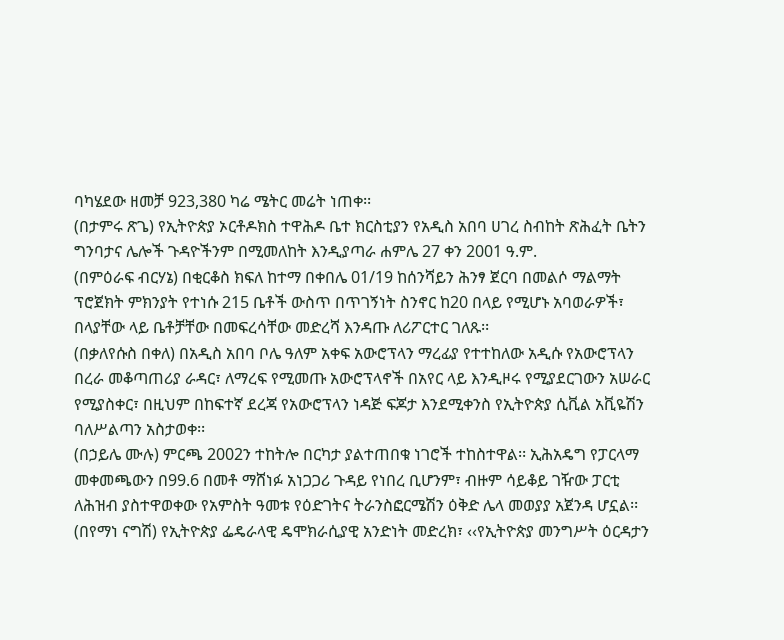ባካሄደው ዘመቻ 923,380 ካሬ ሜትር መሬት ነጠቀ፡፡
(በታምሩ ጽጌ) የኢትዮጵያ ኦርቶዶክስ ተዋሕዶ ቤተ ክርስቲያን የአዲስ አበባ ሀገረ ስብከት ጽሕፈት ቤትን ግንባታና ሌሎች ጉዳዮችንም በሚመለከት እንዲያጣራ ሐምሌ 27 ቀን 2001 ዓ.ም.
(በምዕራፍ ብርሃኔ) በቂርቆስ ክፍለ ከተማ በቀበሌ 01/19 ከሰንሻይን ሕንፃ ጀርባ በመልሶ ማልማት ፕሮጀክት ምክንያት የተነሱ 215 ቤቶች ውስጥ በጥገኝነት ስንኖር ከ20 በላይ የሚሆኑ አባወራዎች፣ በላያቸው ላይ ቤቶቻቸው በመፍረሳቸው መድረሻ እንዳጡ ለሪፖርተር ገለጹ፡፡
(በቃለየሱስ በቀለ) በአዲስ አበባ ቦሌ ዓለም አቀፍ አውሮፕላን ማረፊያ የተተከለው አዲሱ የአውሮፕላን በረራ መቆጣጠሪያ ራዳር፣ ለማረፍ የሚመጡ አውሮፕላኖች በአየር ላይ እንዲዞሩ የሚያደርገውን አሠራር የሚያስቀር፣ በዚህም በከፍተኛ ደረጃ የአውሮፕላን ነዳጅ ፍጆታ እንደሚቀንስ የኢትዮጵያ ሲቪል አቪዬሽን ባለሥልጣን አስታወቀ፡፡
(በኃይሌ ሙሉ) ምርጫ 2002ን ተከትሎ በርካታ ያልተጠበቁ ነገሮች ተከስተዋል፡፡ ኢሕአዴግ የፓርላማ መቀመጫውን በ99.6 በመቶ ማሸነፉ አነጋጋሪ ጉዳይ የነበረ ቢሆንም፣ ብዙም ሳይቆይ ገዥው ፓርቲ ለሕዝብ ያስተዋወቀው የአምስት ዓመቱ የዕድገትና ትራንስፎርሜሽን ዕቅድ ሌላ መወያያ አጀንዳ ሆኗል፡፡
(በየማነ ናግሽ) የኢትዮጵያ ፌዴራላዊ ዴሞክራሲያዊ አንድነት መድረክ፣ ‹‹የኢትዮጵያ መንግሥት ዕርዳታን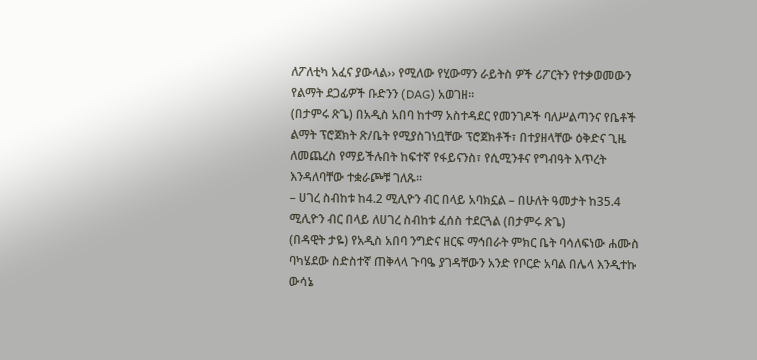ለፖለቲካ አፈና ያውላል›› የሚለው የሂውማን ራይትስ ዎች ሪፖርትን የተቃወመውን የልማት ደጋፊዎች ቡድንን (DAG) አወገዘ፡፡
(በታምሩ ጽጌ) በአዲስ አበባ ከተማ አስተዳደር የመንገዶች ባለሥልጣንና የቤቶች ልማት ፕሮጀክት ጽ/ቤት የሚያስገነቧቸው ፕሮጀክቶች፣ በተያዘላቸው ዕቅድና ጊዜ ለመጨረስ የማይችሉበት ከፍተኛ የፋይናንስ፣ የሲሚንቶና የግብዓት እጥረት እንዳለባቸው ተቋራጮቹ ገለጹ፡፡
– ሀገረ ስብከቱ ከ4.2 ሚሊዮን ብር በላይ አባክኗል – በሁለት ዓመታት ከ35.4 ሚሊዮን ብር በላይ ለሀገረ ስብከቱ ፈሰስ ተደርጓል (በታምሩ ጽጌ)
(በዳዊት ታዬ) የአዲስ አበባ ንግድና ዘርፍ ማኅበራት ምክር ቤት ባሳለፍነው ሐሙስ ባካሄደው ስድስተኛ ጠቅላላ ጉባዔ ያገዳቸውን አንድ የቦርድ አባል በሌላ እንዲተኩ ውሳኔ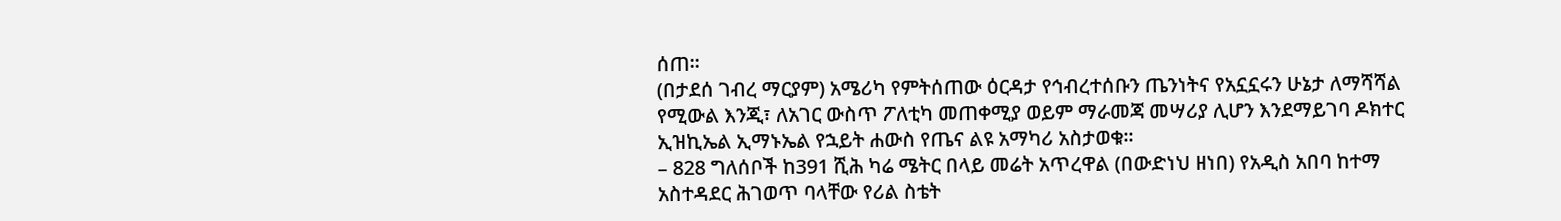ሰጠ፡፡
(በታደሰ ገብረ ማርያም) አሜሪካ የምትሰጠው ዕርዳታ የኅብረተሰቡን ጤንነትና የአኗኗሩን ሁኔታ ለማሻሻል የሚውል እንጂ፣ ለአገር ውስጥ ፖለቲካ መጠቀሚያ ወይም ማራመጃ መሣሪያ ሊሆን እንደማይገባ ዶክተር ኢዝኪኤል ኢማኑኤል የኋይት ሐውስ የጤና ልዩ አማካሪ አስታወቁ፡፡
– 828 ግለሰቦች ከ391 ሺሕ ካሬ ሜትር በላይ መሬት አጥረዋል (በውድነህ ዘነበ) የአዲስ አበባ ከተማ አስተዳደር ሕገወጥ ባላቸው የሪል ስቴት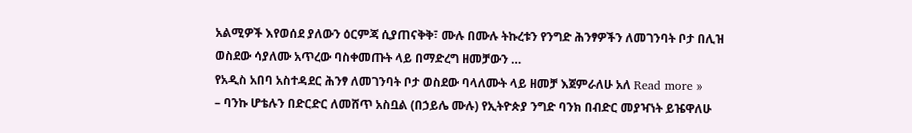አልሚዎች እየወሰደ ያለውን ዕርምጃ ሲያጠናቅቅ፣ ሙሉ በሙሉ ትኩረቱን የንግድ ሕንፃዎችን ለመገንባት ቦታ በሊዝ ወስደው ሳያለሙ አጥረው ባስቀመጡት ላይ በማድረግ ዘመቻውን …
የአዲስ አበባ አስተዳደር ሕንፃ ለመገንባት ቦታ ወስደው ባላለሙት ላይ ዘመቻ እጀምራለሁ አለ Read more »
– ባንኩ ሆቴሉን በድርድር ለመሸጥ አስቧል (በኃይሌ ሙሉ) የኢትዮጵያ ንግድ ባንክ በብድር መያዣነት ይዤዋለሁ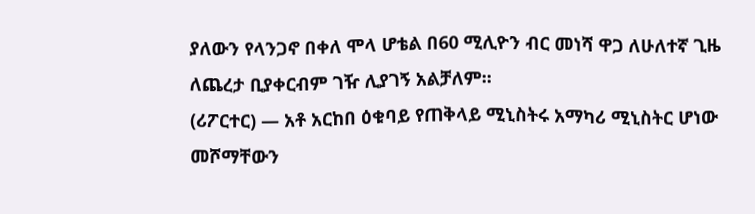ያለውን የላንጋኖ በቀለ ሞላ ሆቴል በ60 ሚሊዮን ብር መነሻ ዋጋ ለሁለተኛ ጊዜ ለጨረታ ቢያቀርብም ገዥ ሊያገኝ አልቻለም፡፡
(ሪፖርተር) — አቶ አርከበ ዕቁባይ የጠቅላይ ሚኒስትሩ አማካሪ ሚኒስትር ሆነው መሾማቸውን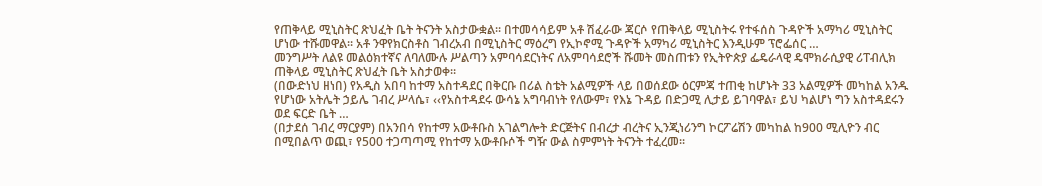የጠቅላይ ሚኒስትር ጽህፈት ቤት ትናንት አስታውቋል፡፡ በተመሳሳይም አቶ ሽፈራው ጃርሶ የጠቅላይ ሚኒስትሩ የተፋሰስ ጉዳዮች አማካሪ ሚኒስትር ሆነው ተሹመዋል፡፡ አቶ ንዋየክርስቶስ ገብረአብ በሚኒስትር ማዕረግ የኢኮኖሚ ጉዳዮች አማካሪ ሚኒስትር እንዲሁም ፕሮፌሰር …
መንግሥት ለልዩ መልዕክተኛና ለባለሙሉ ሥልጣን አምባሳደርነትና ለአምባሳደሮች ሹመት መስጠቱን የኢትዮጵያ ፌዴራላዊ ዴሞክራሲያዊ ሪፐብሊክ ጠቅላይ ሚኒስትር ጽህፈት ቤት አስታወቀ።
(በውድነህ ዘነበ) የአዲስ አበባ ከተማ አስተዳደር በቅርቡ በሪል ስቴት አልሚዎች ላይ በወሰደው ዕርምጃ ተጠቂ ከሆኑት 33 አልሚዎች መካከል አንዱ የሆነው አትሌት ኃይሌ ገብረ ሥላሴ፣ ‹‹የአስተዳደሩ ውሳኔ አግባብነት የለውም፣ የእኔ ጉዳይ በድጋሚ ሊታይ ይገባዋል፣ ይህ ካልሆነ ግን አስተዳደሩን ወደ ፍርድ ቤት …
(በታደሰ ገብረ ማርያም) በአንበሳ የከተማ አውቶቡስ አገልግሎት ድርጅትና በብረታ ብረትና ኢንጂነሪንግ ኮርፖሬሽን መካከል ከ900 ሚሊዮን ብር በሚበልጥ ወጪ፣ የ500 ተጋጣጣሚ የከተማ አውቶቡሶች ግዥ ውል ስምምነት ትናንት ተፈረመ፡፡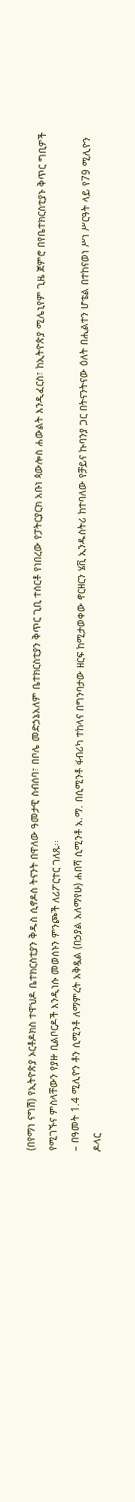(በየማነ ናግሽ) የኢትዮጵያ ኦርቶዶክስ ተዋህዶ ቤተክርስቲያን ቅዱስ ሲኖዶስ ትናንት በዋለው ዓመታዊ ስብሰባ፣ በቦሌ መድኃኔአለም ቤተክርስቲያን ቅጥር ጊቢ ተሰርቶ የነበረው የፓትርያርክ አቡነ ጳውሎስ ሐውልት እንዲፈርስ፣ ከኢትዮጵያ ሚሌኒየም ጊዜ ጀምሮ በየቤተክርስቲያኑ ቅጥር ግቢዎች የሚገኙና ምስላቸውን የያዙ ቢልቦርዶች እንዲነሱ መወሰኑን ምንጮች ለሪፖርተር ገለጹ፡፡
– በዓመት 1.4 ሚሊዮን ቶን ሲሚንቶ ለማምረት አቅዷል (በኃያል አለማየሁ) ሐበሻ ሲሚንቶ አ.ማ. በሲሚንቶ ፋብሪካ ተከላና በግንባታው ዘርፍ ከሚታወቀው ኖርዘርን ሄቪ ኢንዱስትሪ ከተባለው የቻይና ኩባንያ ጋር በትናንትናው ዕለት በሒልተን ሆቴል በተከናወነ ሥነ ሥርዓት ላይ የ79 ሚሊዮን ዶላር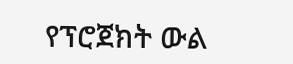የፕሮጀክት ውል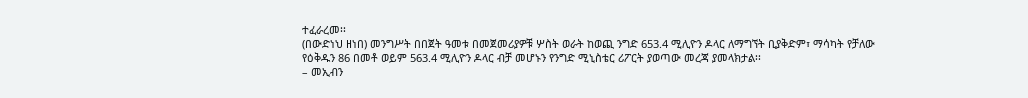ተፈራረመ፡፡
(በውድነህ ዘነበ) መንግሥት በበጀት ዓመቱ በመጀመሪያዎቹ ሦስት ወራት ከወጪ ንግድ 653.4 ሚሊዮን ዶላር ለማግኘት ቢያቅድም፣ ማሳካት የቻለው የዕቅዱን 86 በመቶ ወይም 563.4 ሚሊዮን ዶላር ብቻ መሆኑን የንግድ ሚኒስቴር ሪፖርት ያወጣው መረጃ ያመላክታል፡፡
– መኢብን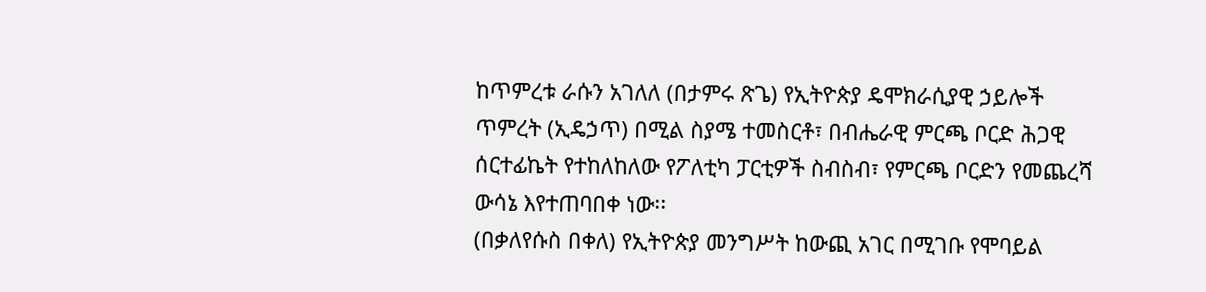ከጥምረቱ ራሱን አገለለ (በታምሩ ጽጌ) የኢትዮጵያ ዴሞክራሲያዊ ኃይሎች ጥምረት (ኢዴኃጥ) በሚል ስያሜ ተመስርቶ፣ በብሔራዊ ምርጫ ቦርድ ሕጋዊ ሰርተፊኬት የተከለከለው የፖለቲካ ፓርቲዎች ስብስብ፣ የምርጫ ቦርድን የመጨረሻ ውሳኔ እየተጠባበቀ ነው፡፡
(በቃለየሱስ በቀለ) የኢትዮጵያ መንግሥት ከውጪ አገር በሚገቡ የሞባይል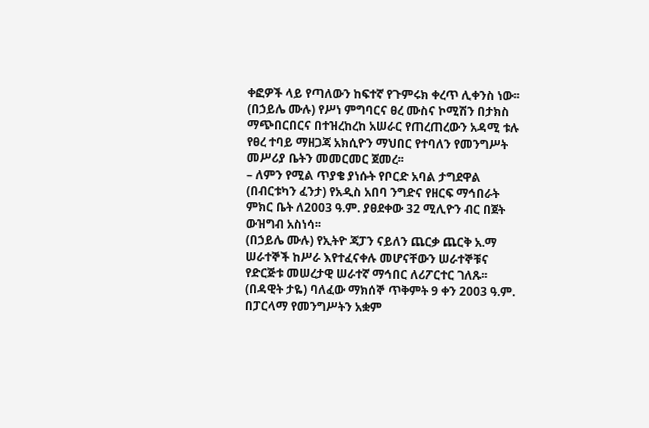ቀፎዎች ላይ የጣለውን ከፍተኛ የጉምሩክ ቀረጥ ሊቀንስ ነው፡፡
(በኃይሌ ሙሉ) የሥነ ምግባርና ፀረ ሙስና ኮሚሽን በታክስ ማጭበርበርና በተዝረከረከ አሠራር የጠረጠረውን አዳሚ ቱሉ የፀረ ተባይ ማዘጋጃ አክሲዮን ማህበር የተባለን የመንግሥት መሥሪያ ቤትን መመርመር ጀመረ፡፡
– ለምን የሚል ጥያቄ ያነሱት የቦርድ አባል ታግደዋል (በብርቱካን ፈንታ) የአዲስ አበባ ንግድና የዘርፍ ማኅበራት ምክር ቤት ለ2003 ዓ.ም. ያፀደቀው 32 ሚሊዮን ብር በጀት ውዝግብ አስነሳ፡፡
(በኃይሌ ሙሉ) የኢትዮ ጃፓን ናይለን ጨርቃ ጨርቅ አ.ማ ሠራተኞች ከሥራ እየተፈናቀሉ መሆናቸውን ሠራተኞቹና የድርጅቱ መሠረታዊ ሠራተኛ ማኅበር ለሪፖርተር ገለጹ፡፡
(በዳዊት ታዬ) ባለፈው ማክሰኞ ጥቅምት 9 ቀን 2003 ዓ.ም. በፓርላማ የመንግሥትን አቋም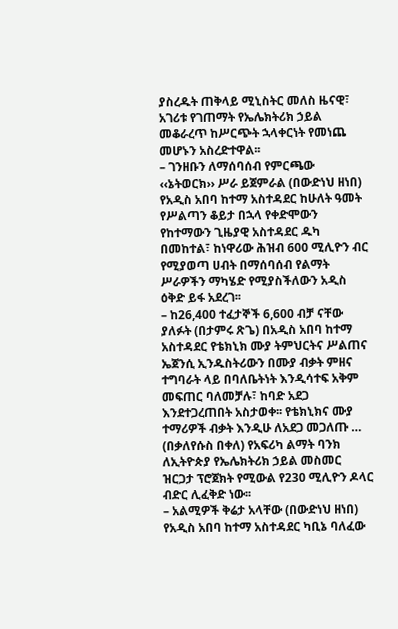ያስረዱት ጠቅላይ ሚኒስትር መለስ ዜናዊ፣ አገሪቱ የገጠማት የኤሌክትሪክ ኃይል መቆራረጥ ከሥርጭት ኋላቀርነት የመነጨ መሆኑን አስረድተዋል፡፡
– ገንዘቡን ለማሰባሰብ የምርጫው ‹‹ኔትወርክ›› ሥራ ይጀምራል (በውድነህ ዘነበ) የአዲስ አበባ ከተማ አስተዳደር ከሁለት ዓመት የሥልጣን ቆይታ በኋላ የቀድሞውን የከተማውን ጊዜያዊ አስተዳደር ዱካ በመከተል፣ ከነዋሪው ሕዝብ 600 ሚሊዮን ብር የሚያወጣ ሀብት በማሰባሰብ የልማት ሥራዎችን ማካሄድ የሚያስችለውን አዲስ ዕቅድ ይፋ አደረገ፡፡
– ከ26,400 ተፈታኞች 6,600 ብቻ ናቸው ያለፉት (በታምሩ ጽጌ) በአዲስ አበባ ከተማ አስተዳደር የቴክኒክ ሙያ ትምህርትና ሥልጠና ኤጀንሲ ኢንዱስትሪውን በሙያ ብቃት ምዘና ተግባራት ላይ በባለቤትነት እንዲሳተፍ አቅም መፍጠር ባለመቻሉ፣ ከባድ አደጋ እንደተጋረጠበት አስታወቀ፡፡ የቴክኒክና ሙያ ተማሪዎች ብቃት እንዲሁ ለአደጋ መጋለጡ …
(በቃለየሱስ በቀለ) የአፍሪካ ልማት ባንክ ለኢትዮጵያ የኤሌክትሪክ ኃይል መስመር ዝርጋታ ፕሮጀክት የሚውል የ230 ሚሊዮን ዶላር ብድር ሊፈቅድ ነው፡፡
– አልሚዎች ቅሬታ አላቸው (በውድነህ ዘነበ) የአዲስ አበባ ከተማ አስተዳደር ካቢኔ ባለፈው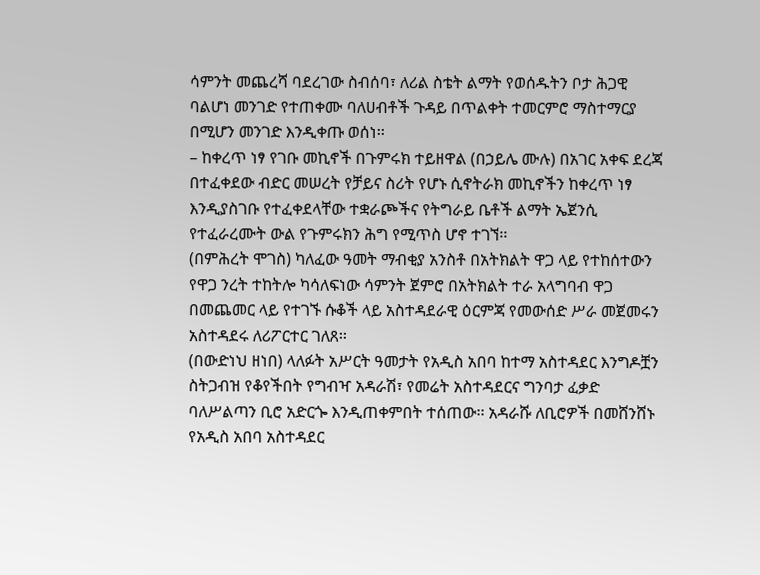ሳምንት መጨረሻ ባደረገው ስብሰባ፣ ለሪል ስቴት ልማት የወሰዱትን ቦታ ሕጋዊ ባልሆነ መንገድ የተጠቀሙ ባለሀብቶች ጉዳይ በጥልቀት ተመርምሮ ማስተማርያ በሚሆን መንገድ እንዲቀጡ ወሰነ፡፡
– ከቀረጥ ነፃ የገቡ መኪኖች በጉምሩክ ተይዘዋል (በኃይሌ ሙሉ) በአገር አቀፍ ደረጃ በተፈቀደው ብድር መሠረት የቻይና ስሪት የሆኑ ሲኖትራክ መኪኖችን ከቀረጥ ነፃ እንዲያስገቡ የተፈቀደላቸው ተቋራጮችና የትግራይ ቤቶች ልማት ኤጀንሲ የተፈራረሙት ውል የጉምሩክን ሕግ የሚጥስ ሆኖ ተገኘ፡፡
(በምሕረት ሞገስ) ካለፈው ዓመት ማብቂያ አንስቶ በአትክልት ዋጋ ላይ የተከሰተውን የዋጋ ንረት ተከትሎ ካሳለፍነው ሳምንት ጀምሮ በአትክልት ተራ አላግባብ ዋጋ በመጨመር ላይ የተገኙ ሱቆች ላይ አስተዳደራዊ ዕርምጃ የመውሰድ ሥራ መጀመሩን አስተዳደሩ ለሪፖርተር ገለጸ፡፡
(በውድነህ ዘነበ) ላለፉት አሥርት ዓመታት የአዲስ አበባ ከተማ አስተዳደር እንግዶቿን ስትጋብዝ የቆየችበት የግብዣ አዳራሽ፣ የመሬት አስተዳደርና ግንባታ ፈቃድ ባለሥልጣን ቢሮ አድርጐ እንዲጠቀምበት ተሰጠው፡፡ አዳራሹ ለቢሮዎች በመሸንሸኑ የአዲስ አበባ አስተዳደር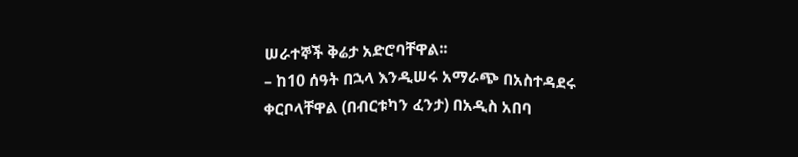ሠራተኞች ቅሬታ አድሮባቸዋል፡፡
– ከ10 ሰዓት በኋላ እንዲሠሩ አማራጭ በአስተዳደሩ ቀርቦላቸዋል (በብርቱካን ፈንታ) በአዲስ አበባ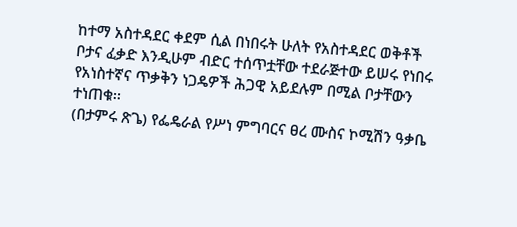ከተማ አስተዳደር ቀደም ሲል በነበሩት ሁለት የአስተዳደር ወቅቶች ቦታና ፈቃድ እንዲሁም ብድር ተሰጥቷቸው ተደራጅተው ይሠሩ የነበሩ የአነስተኛና ጥቃቅን ነጋዴዎች ሕጋዊ አይደሉም በሚል ቦታቸውን ተነጠቁ፡፡
(በታምሩ ጽጌ) የፌዴራል የሥነ ምግባርና ፀረ ሙስና ኮሚሽን ዓቃቤ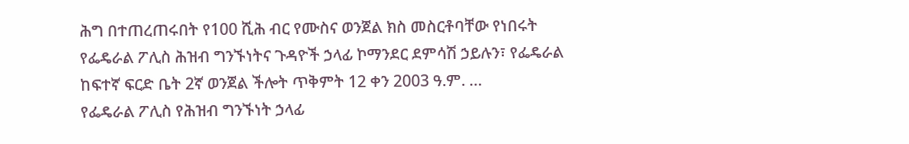ሕግ በተጠረጠሩበት የ100 ሺሕ ብር የሙስና ወንጀል ክስ መስርቶባቸው የነበሩት የፌዴራል ፖሊስ ሕዝብ ግንኙነትና ጉዳዮች ኃላፊ ኮማንደር ደምሳሽ ኃይሉን፣ የፌዴራል ከፍተኛ ፍርድ ቤት 2ኛ ወንጀል ችሎት ጥቅምት 12 ቀን 2003 ዓ.ም. …
የፌዴራል ፖሊስ የሕዝብ ግንኙነት ኃላፊ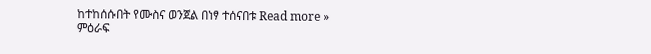ከተከሰሱበት የሙስና ወንጀል በነፃ ተሰናበቱ Read more »
ምዕራፍ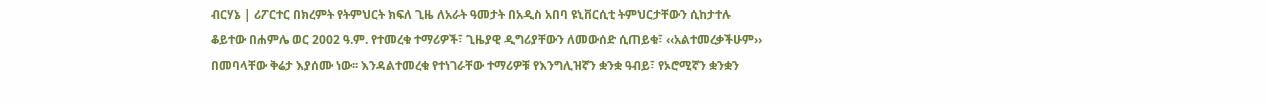ብርሃኔ | ሪፖርተር በክረምት የትምህርት ክፍለ ጊዜ ለአራት ዓመታት በአዲስ አበባ ዩኒቨርሲቲ ትምህርታቸውን ሲከታተሉ ቆይተው በሐምሌ ወር 2002 ዓ.ም. የተመረቁ ተማሪዎች፣ ጊዜያዊ ዲግሪያቸውን ለመውሰድ ሲጠይቁ፣ ‹‹አልተመረቃችሁም›› በመባላቸው ቅሬታ እያሰሙ ነው፡፡ እንዳልተመረቁ የተነገራቸው ተማሪዎቹ የእንግሊዝኛን ቋንቋ ዓብይ፣ የኦሮሚኛን ቋንቋን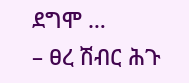ደግሞ …
– ፀረ ሽብር ሕጉ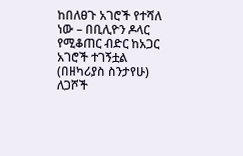ከበለፀጉ አገሮች የተሻለ ነው – በቢሊዮን ዶላር የሚቆጠር ብድር ከአጋር አገሮች ተገኝቷል
(በዘካሪያስ ስንታየሁ) ለጋሾች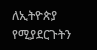ለኢትዮጵያ የሚያደርጉትን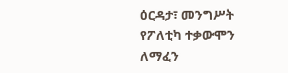ዕርዳታ፣ መንግሥት የፖለቲካ ተቃውሞን ለማፈን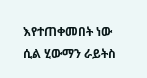እየተጠቀመበት ነው ሲል ሂውማን ራይትስ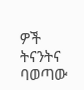ዎች ትናንትና ባወጣው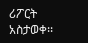ሪፖርት አስታወቀ፡፡